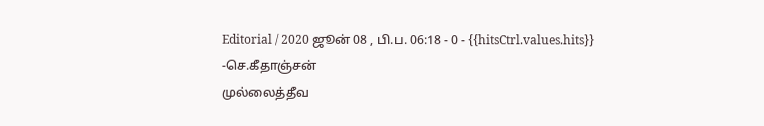Editorial / 2020 ஜூன் 08 , பி.ப. 06:18 - 0 - {{hitsCtrl.values.hits}}
-செ.கீதாஞ்சன்
முல்லைத்தீவ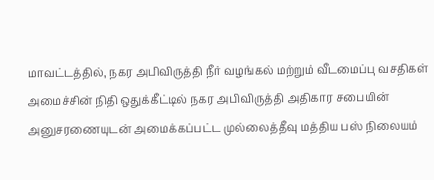மாவட்டத்தில், நகர அபிவிருத்தி நீர் வழங்கல் மற்றும் வீடமைப்பு வசதிகள் அமைச்சின் நிதி ஒதுக்கீட்டில் நகர அபிவிருத்தி அதிகார சபையின் அனுசரணையுடன் அமைக்கப்பட்ட முல்லைத்தீவு மத்திய பஸ் நிலையம்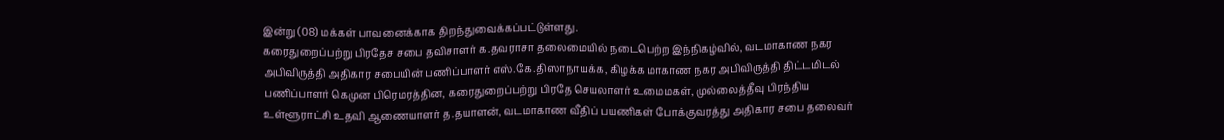இன்று (08) மக்கள் பாவனைக்காக திறந்துவைக்கப்பட்டுள்ளது.
கரைதுறைப்பற்று பிரதேச சபை தவிசாளர் க.தவராசா தலைமையில் நடைபெற்ற இந்நிகழ்வில், வடமாகாண நகர அபிவிருத்தி அதிகார சபையின் பணிப்பாளர் எஸ்.கே.திஸாநாயக்க, கிழக்க மாகாண நகர அபிவிருத்தி திட்டமிடல் பணிப்பாளர் கெமுன பிரெமரத்தின, கரைதுறைப்பற்று பிரதே செயலாளர் உமைமகள், முல்லைத்தீவு பிரந்திய உள்ளூராட்சி உதவி ஆணையாளர் த.தயாளன், வடமாகாண வீதிப் பயணிகள் போக்குவரத்து அதிகார சபை தலைவர்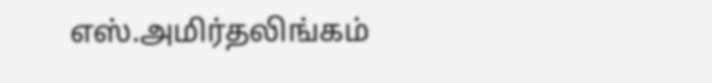எஸ்.அமிர்தலிங்கம்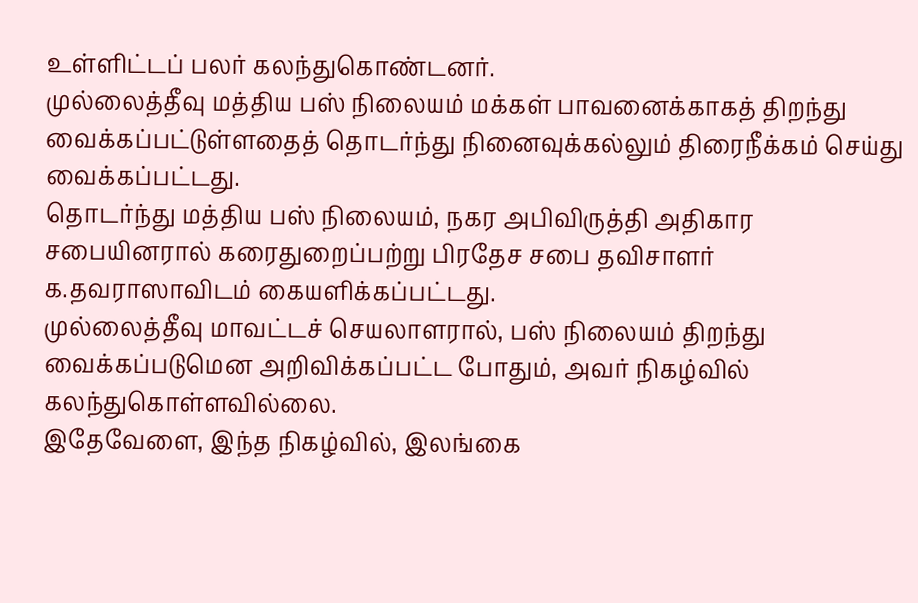உள்ளிட்டப் பலர் கலந்துகொண்டனர்.
முல்லைத்தீவு மத்திய பஸ் நிலையம் மக்கள் பாவனைக்காகத் திறந்து வைக்கப்பட்டுள்ளதைத் தொடர்ந்து நினைவுக்கல்லும் திரைநீக்கம் செய்து வைக்கப்பட்டது.
தொடர்ந்து மத்திய பஸ் நிலையம், நகர அபிவிருத்தி அதிகார சபையினரால் கரைதுறைப்பற்று பிரதேச சபை தவிசாளர் க.தவராஸாவிடம் கையளிக்கப்பட்டது.
முல்லைத்தீவு மாவட்டச் செயலாளரால், பஸ் நிலையம் திறந்து வைக்கப்படுமென அறிவிக்கப்பட்ட போதும், அவர் நிகழ்வில் கலந்துகொள்ளவில்லை.
இதேவேளை, இந்த நிகழ்வில், இலங்கை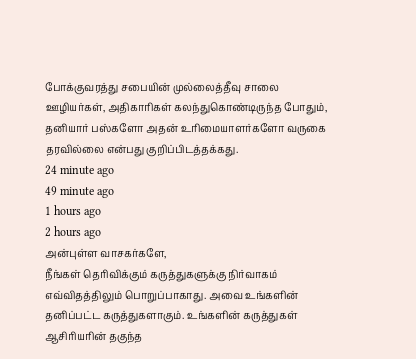போக்குவரத்து சபையின் முல்லைத்தீவு சாலை ஊழியர்கள், அதிகாரிகள் கலந்துகொண்டிருந்த போதும், தனியார் பஸ்களோ அதன் உரிமையாளர்களோ வருகை தரவில்லை என்பது குறிப்பிடத்தக்கது.
24 minute ago
49 minute ago
1 hours ago
2 hours ago
அன்புள்ள வாசகர்களே,
நீங்கள் தெரிவிக்கும் கருத்துகளுக்கு நிர்வாகம் எவ்விதத்திலும் பொறுப்பாகாது. அவை உங்களின் தனிப்பட்ட கருத்துகளாகும். உங்களின் கருத்துகள் ஆசிரியரின் தகுந்த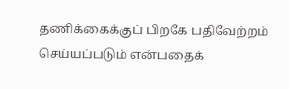தணிக்கைக்குப் பிறகே பதிவேற்றம் செய்யப்படும் என்பதைக்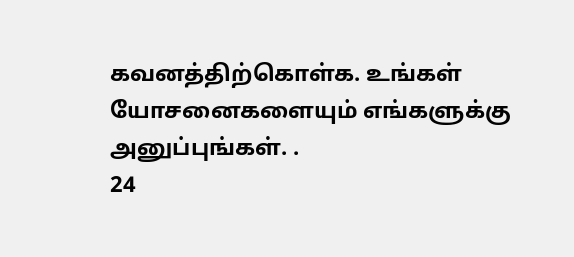கவனத்திற்கொள்க. உங்கள் யோசனைகளையும் எங்களுக்கு அனுப்புங்கள். .
24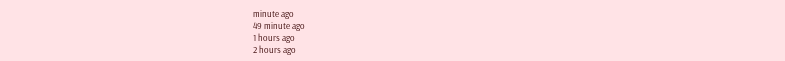minute ago
49 minute ago
1 hours ago
2 hours ago